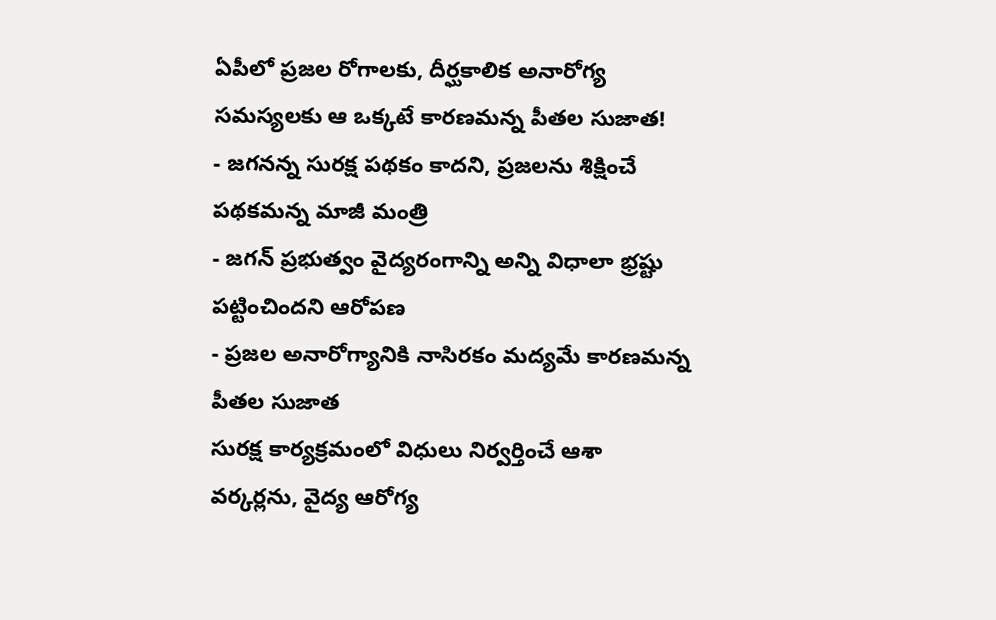ఏపీలో ప్రజల రోగాలకు, దీర్ఘకాలిక అనారోగ్య సమస్యలకు ఆ ఒక్కటే కారణమన్న పీతల సుజాత!
- జగనన్న సురక్ష పథకం కాదని, ప్రజలను శిక్షించే పథకమన్న మాజీ మంత్రి
- జగన్ ప్రభుత్వం వైద్యరంగాన్ని అన్ని విధాలా భ్రష్టు పట్టించిందని ఆరోపణ
- ప్రజల అనారోగ్యానికి నాసిరకం మద్యమే కారణమన్న పీతల సుజాత
సురక్ష కార్యక్రమంలో విధులు నిర్వర్తించే ఆశా వర్కర్లను, వైద్య ఆరోగ్య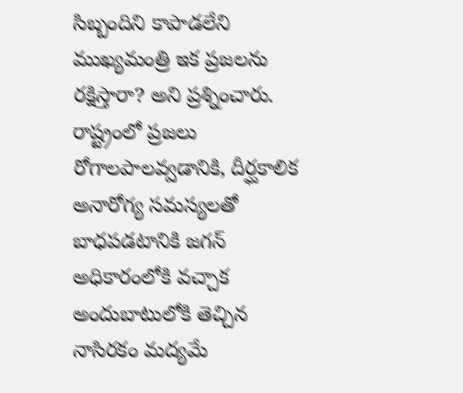సిబ్బందిని కాపాడలేని ముఖ్యమంత్రి ఇక ప్రజలను రక్షిస్తారా? అని ప్రశ్నించారు. రాష్ట్రంలో ప్రజలు రోగాలపాలవ్వడానికి, దీర్ఘకాలిక అనారోగ్య సమస్యలతో బాధపడటానికి జగన్ అధికారంలోకి వచ్చాక అందుబాటులోకి తెచ్చిన నాసిరకం మద్యమే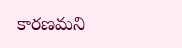కారణమని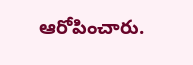ఆరోపించారు.